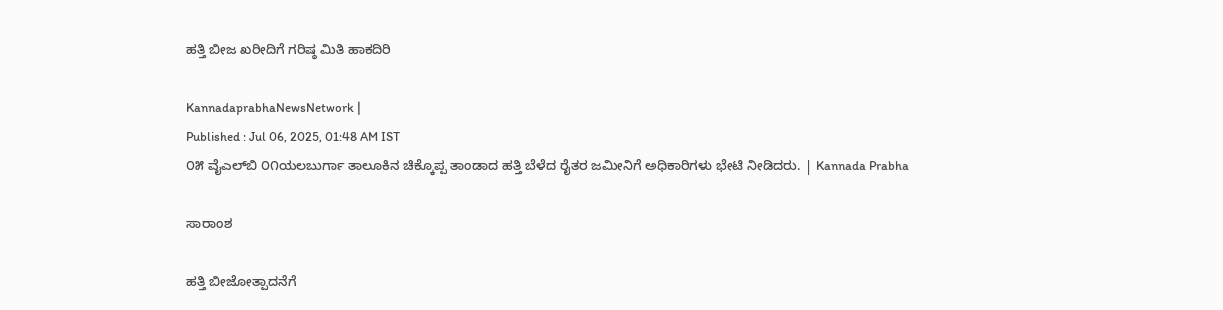ಹತ್ತಿ ಬೀಜ ಖರೀದಿಗೆ ಗರಿಷ್ಠ ಮಿತಿ ಹಾಕದಿರಿ

KannadaprabhaNewsNetwork |
Published : Jul 06, 2025, 01:48 AM IST
೦೫ ವೈಎಲ್‌ಬಿ ೦೧ಯಲಬುರ್ಗಾ ತಾಲೂಕಿನ ಚಿಕ್ಕೊಪ್ಪ ತಾಂಡಾದ ಹತ್ತಿ ಬೆಳೆದ ರೈತರ ಜಮೀನಿಗೆ ಅಧಿಕಾರಿಗಳು ಭೇಟಿ ನೀಡಿದರು. | Kannada Prabha

ಸಾರಾಂಶ

ಹತ್ತಿ ಬೀಜೋತ್ಪಾದನೆಗೆ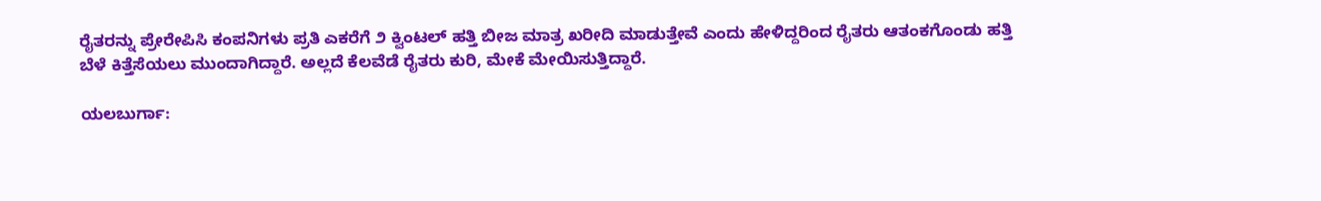ರೈತರನ್ನು ಪ್ರೇರೇಪಿಸಿ ಕಂಪನಿಗಳು ಪ್ರತಿ ಎಕರೆಗೆ ೨ ಕ್ವಿಂಟಲ್ ಹತ್ತಿ ಬೀಜ ಮಾತ್ರ ಖರೀದಿ ಮಾಡುತ್ತೇವೆ ಎಂದು ಹೇಳಿದ್ದರಿಂದ ರೈತರು ಆತಂಕಗೊಂಡು ಹತ್ತಿ ಬೆಳೆ ಕಿತ್ತೆಸೆಯಲು ಮುಂದಾಗಿದ್ದಾರೆ. ಅಲ್ಲದೆ ಕೆಲವೆಡೆ ರೈತರು ಕುರಿ, ಮೇಕೆ ಮೇಯಿಸುತ್ತಿದ್ದಾರೆ.

ಯಲಬುರ್ಗಾ: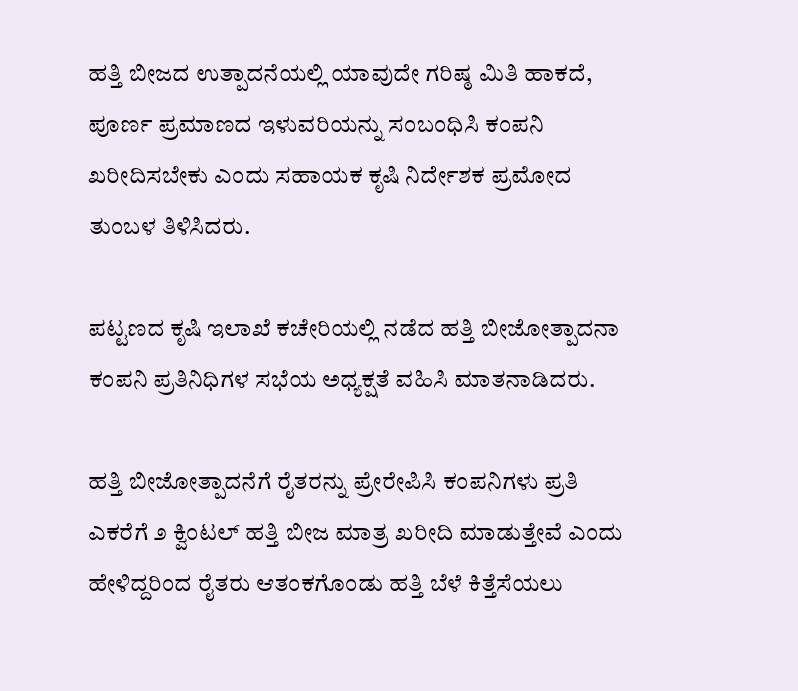ಹತ್ತಿ ಬೀಜದ ಉತ್ಪಾದನೆಯಲ್ಲಿ ಯಾವುದೇ ಗರಿಷ್ಠ ಮಿತಿ ಹಾಕದೆ, ಪೂರ್ಣ ಪ್ರಮಾಣದ ಇಳುವರಿಯನ್ನು ಸಂಬಂಧಿಸಿ ಕಂಪನಿ ಖರೀದಿಸಬೇಕು ಎಂದು ಸಹಾಯಕ ಕೃಷಿ ನಿರ್ದೇಶಕ ಪ್ರಮೋದ ತುಂಬಳ ತಿಳಿಸಿದರು.

ಪಟ್ಟಣದ ಕೃಷಿ ಇಲಾಖೆ ಕಚೇರಿಯಲ್ಲಿ ನಡೆದ ಹತ್ತಿ ಬೀಜೋತ್ಪಾದನಾ ಕಂಪನಿ ಪ್ರತಿನಿಧಿಗಳ ಸಭೆಯ ಅಧ್ಯಕ್ಷತೆ ವಹಿಸಿ ಮಾತನಾಡಿದರು.

ಹತ್ತಿ ಬೀಜೋತ್ಪಾದನೆಗೆ ರೈತರನ್ನು ಪ್ರೇರೇಪಿಸಿ ಕಂಪನಿಗಳು ಪ್ರತಿ ಎಕರೆಗೆ ೨ ಕ್ವಿಂಟಲ್ ಹತ್ತಿ ಬೀಜ ಮಾತ್ರ ಖರೀದಿ ಮಾಡುತ್ತೇವೆ ಎಂದು ಹೇಳಿದ್ದರಿಂದ ರೈತರು ಆತಂಕಗೊಂಡು ಹತ್ತಿ ಬೆಳೆ ಕಿತ್ತೆಸೆಯಲು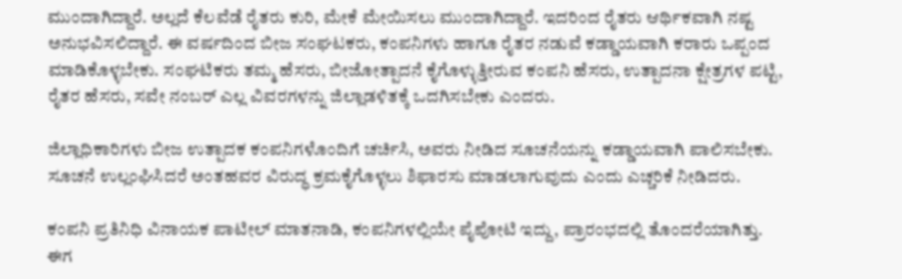ಮುಂದಾಗಿದ್ದಾರೆ. ಅಲ್ಲದೆ ಕೆಲವೆಡೆ ರೈತರು ಕುರಿ, ಮೇಕೆ ಮೇಯಿಸಲು ಮುಂದಾಗಿದ್ದಾರೆ. ಇದರಿಂದ ರೈತರು ಆರ್ಥಿಕವಾಗಿ ನಷ್ಟ ಅನುಭವಿಸಲಿದ್ದಾರೆ. ಈ ವರ್ಷದಿಂದ ಬೀಜ ಸಂಘಟಕರು, ಕಂಪನಿಗಳು ಹಾಗೂ ರೈತರ ನಡುವೆ ಕಡ್ಡಾಯವಾಗಿ ಕರಾರು ಒಪ್ಪಂದ ಮಾಡಿಕೊಳ್ಳಬೇಕು. ಸಂಘಟಿಕರು ತಮ್ಮ ಹೆಸರು, ಬೀಜೋತ್ಪಾದನೆ ಕೈಗೊಳ್ಳುತ್ತೀರುವ ಕಂಪನಿ ಹೆಸರು, ಉತ್ಪಾದನಾ ಕ್ಷೇತ್ರಗಳ ಪಟ್ಟಿ, ರೈತರ ಹೆಸರು, ಸವೇ ನಂಬರ್ ಎಲ್ಲ ವಿವರಗಳನ್ನು ಜಿಲ್ಲಾಡಳಿತಕ್ಕೆ ಒದಗಿಸಬೇಕು ಎಂದರು.

ಜಿಲ್ಲಾಧಿಕಾರಿಗಳು ಬೀಜ ಉತ್ಪಾದಕ ಕಂಪನಿಗಳೊಂದಿಗೆ ಚರ್ಚಿಸಿ, ಅವರು ನೀಡಿದ ಸೂಚನೆಯನ್ನು ಕಡ್ಡಾಯವಾಗಿ ಪಾಲಿಸಬೇಕು. ಸೂಚನೆ ಉಲ್ಲಂಘಿಸಿದರೆ ಅಂತಹವರ ವಿರುದ್ಧ ಕ್ರಮಕೈಗೊಳ್ಳಲು ಶಿಫಾರಸು ಮಾಡಲಾಗುವುದು ಎಂದು ಎಚ್ಚರಿಕೆ ನೀಡಿದರು.

ಕಂಪನಿ ಪ್ರತಿನಿಧಿ ವಿನಾಯಕ ಪಾಟೀಲ್ ಮಾತನಾಡಿ, ಕಂಪನಿಗಳಲ್ಲಿಯೇ ಪೈಪೋಟಿ ಇದ್ದು, ಪ್ರಾರಂಭದಲ್ಲಿ ತೊಂದರೆಯಾಗಿತ್ತು. ಈಗ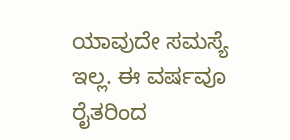ಯಾವುದೇ ಸಮಸ್ಯೆ ಇಲ್ಲ. ಈ ವರ್ಷವೂ ರೈತರಿಂದ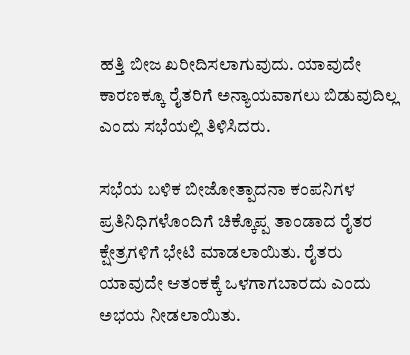ಹತ್ತಿ ಬೀಜ ಖರೀದಿಸಲಾಗುವುದು. ಯಾವುದೇ ಕಾರಣಕ್ಕೂ ರೈತರಿಗೆ ಅನ್ಯಾಯವಾಗಲು ಬಿಡುವುದಿಲ್ಲ ಎಂದು ಸಭೆಯಲ್ಲಿ ತಿಳಿಸಿದರು.

ಸಭೆಯ ಬಳಿಕ ಬೀಜೋತ್ಪಾದನಾ ಕಂಪನಿಗಳ ಪ್ರತಿನಿಧಿಗಳೊಂದಿಗೆ ಚಿಕ್ಕೊಪ್ಪ ತಾಂಡಾದ ರೈತರ ಕ್ಷೇತ್ರಗಳಿಗೆ ಭೇಟಿ ಮಾಡಲಾಯಿತು. ರೈತರು ಯಾವುದೇ ಆತಂಕಕ್ಕೆ ಒಳಗಾಗಬಾರದು ಎಂದು ಅಭಯ ನೀಡಲಾಯಿತು.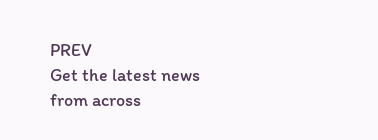PREV
Get the latest news from across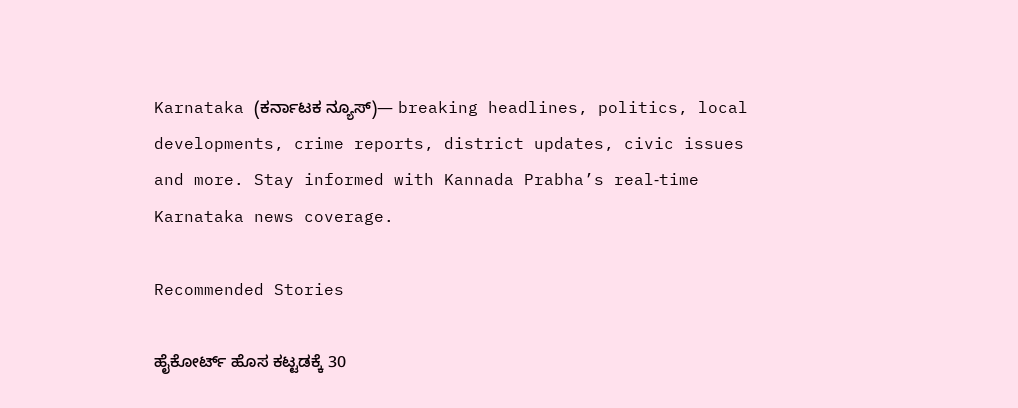Karnataka (ಕರ್ನಾಟಕ ನ್ಯೂಸ್)— breaking headlines, politics, local developments, crime reports, district updates, civic issues and more. Stay informed with Kannada Prabha’s real‑time Karnataka news coverage.

Recommended Stories

ಹೈಕೋರ್ಟ್‌ ಹೊಸ ಕಟ್ಟಡಕ್ಕೆ 30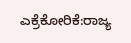ಎಕ್ರೆಕೋರಿಕೆ:ರಾಜ್ಯ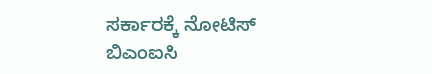ಸರ್ಕಾರಕ್ಕೆ ನೋಟಿಸ್‌
ಬಿಎಂಐಸಿ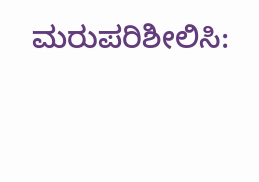ಮರುಪರಿಶೀಲಿಸಿ: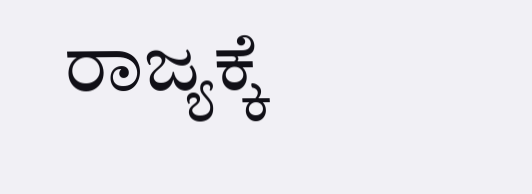ರಾಜ್ಯಕ್ಕೆ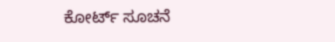ಕೋರ್ಟ್‌ ಸೂಚನೆ